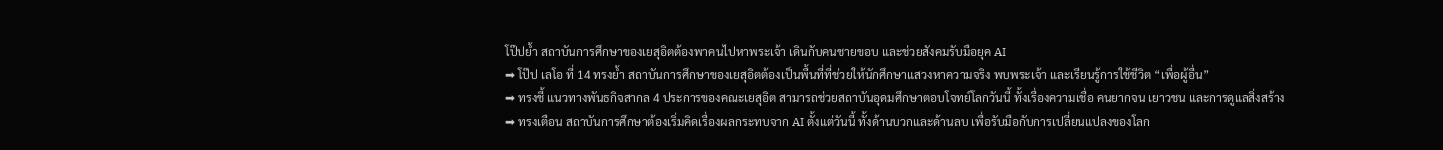โป๊ปย้ำ สถาบันการศึกษาของเยสุอิตต้องพาคนไปหาพระเจ้า เดินกับคนชายขอบ และช่วยสังคมรับมือยุค AI
➡ โป๊ป เลโอ ที่ 14 ทรงย้ำ สถาบันการศึกษาของเยสุอิตต้องเป็นพื้นที่ที่ช่วยให้นักศึกษาแสวงหาความจริง พบพระเจ้า และเรียนรู้การใช้ชีวิต “เพื่อผู้อื่น”
➡ ทรงชี้ แนวทางพันธกิจสากล 4 ประการของคณะเยสุอิต สามารถช่วยสถาบันอุดมศึกษาตอบโจทย์โลกวันนี้ ทั้งเรื่องความเชื่อ คนยากจน เยาวชน และการดูแลสิ่งสร้าง
➡ ทรงเตือน สถาบันการศึกษาต้องเริ่มคิดเรื่องผลกระทบจาก AI ตั้งแต่วันนี้ ทั้งด้านบวกและด้านลบ เพื่อรับมือกับการเปลี่ยนแปลงของโลก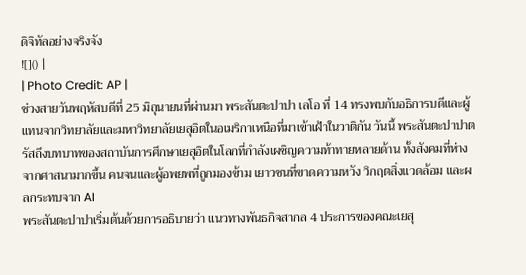ดิจิทัลอย่างจริงจัง
![]() |
| Photo Credit: AP |
ช่วงสายวันพฤหัสบดีที่ 25 มิถุนายนที่ผ่านมา พระสันตะปาปา เลโอ ที่ 14 ทรงพบกับอธิการบดีและผู้แทนจากวิทยาลัยและมหาวิทยาลัยเยสุอิตในอเมริกาเหนือที่มาเข้าเฝ้าในวาติกัน วันนี้ พระสันตะปาปาตรัสถึงบทบาทของสถาบันการศึกษาเยสุอิตในโลกที่กำลังเผชิญความท้าทายหลายด้าน ทั้งสังคมที่ห่างจากศาสนามากขึ้น คนจนและผู้อพยพที่ถูกมองข้าม เยาวชนที่ขาดความหวัง วิกฤตสิ่งแวดล้อม และผลกระทบจาก AI
พระสันตะปาปาเริ่มต้นด้วยการอธิบายว่า แนวทางพันธกิจสากล 4 ประการของคณะเยสุ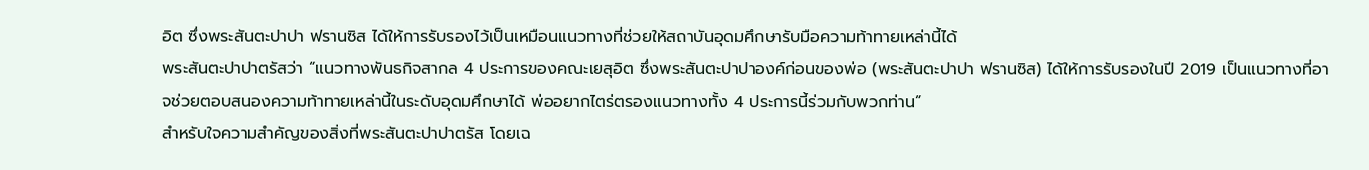อิต ซึ่งพระสันตะปาปา ฟรานซิส ได้ให้การรับรองไว้เป็นเหมือนแนวทางที่ช่วยให้สถาบันอุดมศึกษารับมือความท้าทายเหล่านี้ได้
พระสันตะปาปาตรัสว่า “แนวทางพันธกิจสากล 4 ประการของคณะเยสุอิต ซึ่งพระสันตะปาปาองค์ก่อนของพ่อ (พระสันตะปาปา ฟรานซิส) ได้ให้การรับรองในปี 2019 เป็นแนวทางที่อาจช่วยตอบสนองความท้าทายเหล่านี้ในระดับอุดมศึกษาได้ พ่ออยากไตร่ตรองแนวทางทั้ง 4 ประการนี้ร่วมกับพวกท่าน”
สำหรับใจความสำคัญของสิ่งที่พระสันตะปาปาตรัส โดยเฉ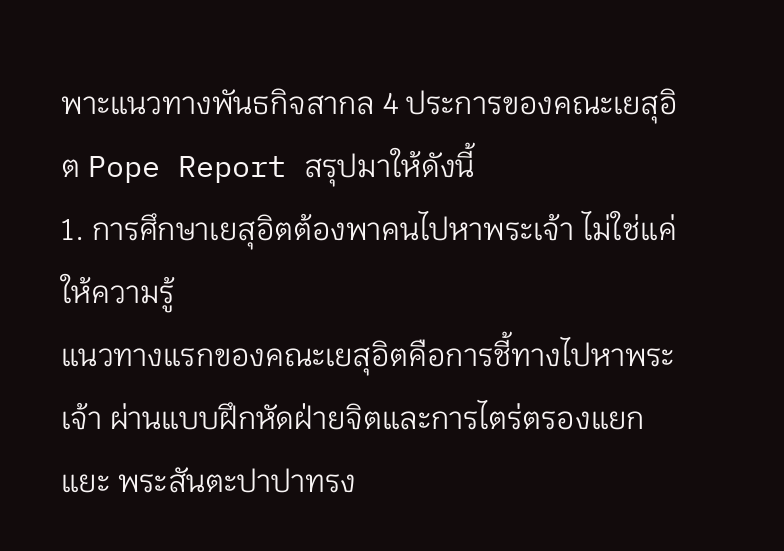พาะแนวทางพันธกิจสากล 4 ประการของคณะเยสุอิต Pope Report สรุปมาให้ดังนี้
1. การศึกษาเยสุอิตต้องพาคนไปหาพระเจ้า ไม่ใช่แค่ให้ความรู้
แนวทางแรกของคณะเยสุอิตคือการชี้ทางไปหาพระเจ้า ผ่านแบบฝึกหัดฝ่ายจิตและการไตร่ตรองแยกแยะ พระสันตะปาปาทรง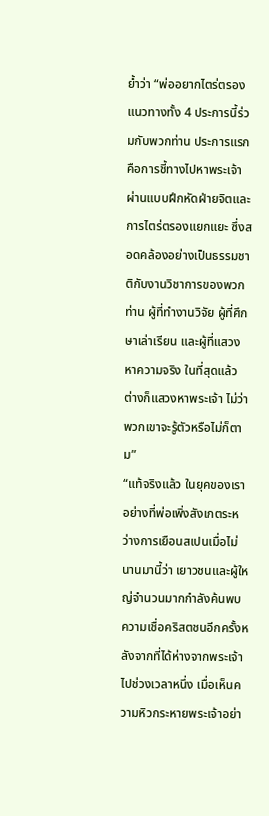ย้ำว่า “พ่ออยากไตร่ตรองแนวทางทั้ง 4 ประการนี้ร่วมกับพวกท่าน ประการแรกคือการชี้ทางไปหาพระเจ้าผ่านแบบฝึกหัดฝ่ายจิตและการไตร่ตรองแยกแยะ ซึ่งสอดคล้องอย่างเป็นธรรมชาติกับงานวิชาการของพวกท่าน ผู้ที่ทำงานวิจัย ผู้ที่ศึกษาเล่าเรียน และผู้ที่แสวงหาความจริง ในที่สุดแล้ว ต่างก็แสวงหาพระเจ้า ไม่ว่าพวกเขาจะรู้ตัวหรือไม่ก็ตาม”
“แท้จริงแล้ว ในยุคของเรา อย่างที่พ่อเพิ่งสังเกตระหว่างการเยือนสเปนเมื่อไม่นานมานี้ว่า เยาวชนและผู้ใหญ่จำนวนมากกำลังค้นพบความเชื่อคริสตชนอีกครั้งหลังจากที่ได้ห่างจากพระเจ้าไปช่วงเวลาหนึ่ง เมื่อเห็นความหิวกระหายพระเจ้าอย่า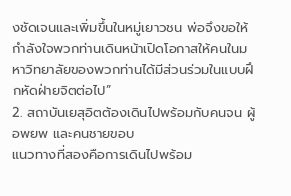งชัดเจนและเพิ่มขึ้นในหมู่เยาวชน พ่อจึงขอให้กำลังใจพวกท่านเดินหน้าเปิดโอกาสให้คนในมหาวิทยาลัยของพวกท่านได้มีส่วนร่วมในแบบฝึกหัดฝ่ายจิตต่อไป”
2. สถาบันเยสุอิตต้องเดินไปพร้อมกับคนจน ผู้อพยพ และคนชายขอบ
แนวทางที่สองคือการเดินไปพร้อม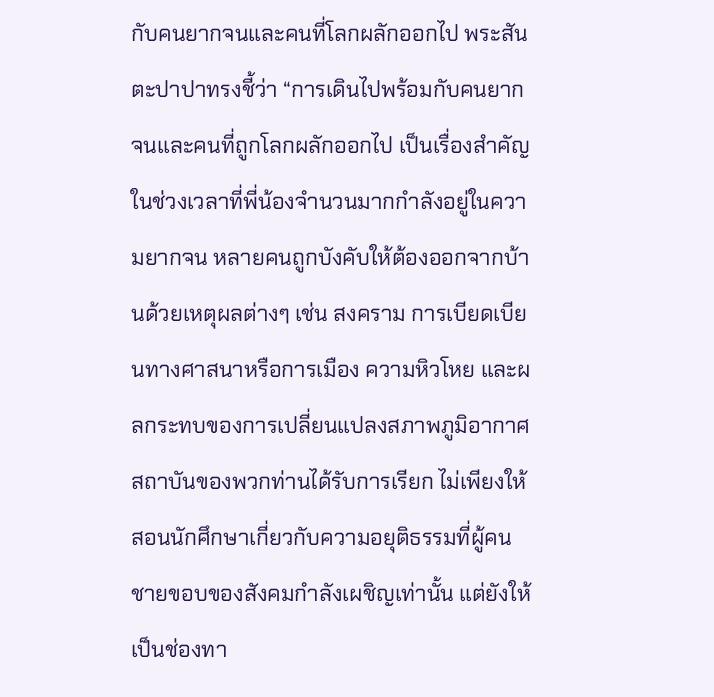กับคนยากจนและคนที่โลกผลักออกไป พระสันตะปาปาทรงชี้ว่า “การเดินไปพร้อมกับคนยากจนและคนที่ถูกโลกผลักออกไป เป็นเรื่องสำคัญในช่วงเวลาที่พี่น้องจำนวนมากกำลังอยู่ในความยากจน หลายคนถูกบังคับให้ต้องออกจากบ้านด้วยเหตุผลต่างๆ เช่น สงคราม การเบียดเบียนทางศาสนาหรือการเมือง ความหิวโหย และผลกระทบของการเปลี่ยนแปลงสภาพภูมิอากาศ สถาบันของพวกท่านได้รับการเรียก ไม่เพียงให้สอนนักศึกษาเกี่ยวกับความอยุติธรรมที่ผู้คนชายขอบของสังคมกำลังเผชิญเท่านั้น แต่ยังให้เป็นช่องทา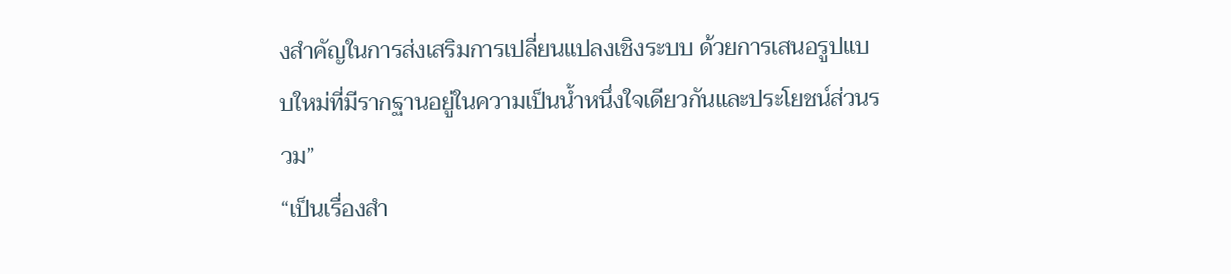งสำคัญในการส่งเสริมการเปลี่ยนแปลงเชิงระบบ ด้วยการเสนอรูปแบบใหม่ที่มีรากฐานอยู่ในความเป็นน้ำหนึ่งใจเดียวกันและประโยชน์ส่วนรวม”
“เป็นเรื่องสำ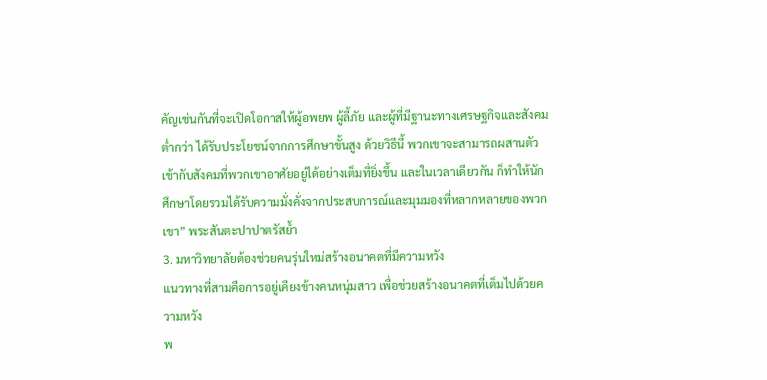คัญเช่นกันที่จะเปิดโอกาสให้ผู้อพยพ ผู้ลี้ภัย และผู้ที่มีฐานะทางเศรษฐกิจและสังคมต่ำกว่า ได้รับประโยชน์จากการศึกษาขั้นสูง ด้วยวิธีนี้ พวกเขาจะสามารถผสานตัวเข้ากับสังคมที่พวกเขาอาศัยอยู่ได้อย่างเต็มที่ยิ่งขึ้น และในเวลาเดียวกัน ก็ทำให้นักศึกษาโดยรวมได้รับความมั่งคั่งจากประสบการณ์และมุมมองที่หลากหลายของพวกเขา” พระสันตะปาปาตรัสย้ำ
3. มหาวิทยาลัยต้องช่วยคนรุ่นใหม่สร้างอนาคตที่มีความหวัง
แนวทางที่สามคือการอยู่เคียงข้างคนหนุ่มสาว เพื่อช่วยสร้างอนาคตที่เต็มไปด้วยความหวัง
พ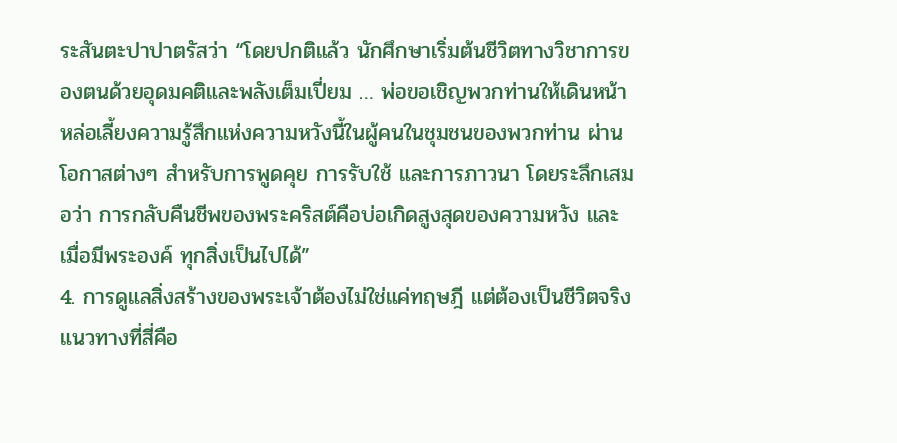ระสันตะปาปาตรัสว่า “โดยปกติแล้ว นักศึกษาเริ่มต้นชีวิตทางวิชาการของตนด้วยอุดมคติและพลังเต็มเปี่ยม … พ่อขอเชิญพวกท่านให้เดินหน้าหล่อเลี้ยงความรู้สึกแห่งความหวังนี้ในผู้คนในชุมชนของพวกท่าน ผ่านโอกาสต่างๆ สำหรับการพูดคุย การรับใช้ และการภาวนา โดยระลึกเสมอว่า การกลับคืนชีพของพระคริสต์คือบ่อเกิดสูงสุดของความหวัง และเมื่อมีพระองค์ ทุกสิ่งเป็นไปได้”
4. การดูแลสิ่งสร้างของพระเจ้าต้องไม่ใช่แค่ทฤษฎี แต่ต้องเป็นชีวิตจริง
แนวทางที่สี่คือ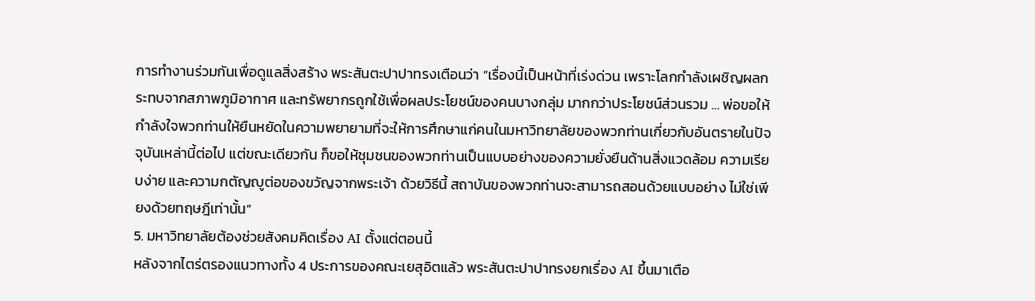การทำงานร่วมกันเพื่อดูแลสิ่งสร้าง พระสันตะปาปาทรงเตือนว่า “เรื่องนี้เป็นหน้าที่เร่งด่วน เพราะโลกกำลังเผชิญผลกระทบจากสภาพภูมิอากาศ และทรัพยากรถูกใช้เพื่อผลประโยชน์ของคนบางกลุ่ม มากกว่าประโยชน์ส่วนรวม … พ่อขอให้กำลังใจพวกท่านให้ยืนหยัดในความพยายามที่จะให้การศึกษาแก่คนในมหาวิทยาลัยของพวกท่านเกี่ยวกับอันตรายในปัจจุบันเหล่านี้ต่อไป แต่ขณะเดียวกัน ก็ขอให้ชุมชนของพวกท่านเป็นแบบอย่างของความยั่งยืนด้านสิ่งแวดล้อม ความเรียบง่าย และความกตัญญูต่อของขวัญจากพระเจ้า ด้วยวิธีนี้ สถาบันของพวกท่านจะสามารถสอนด้วยแบบอย่าง ไม่ใช่เพียงด้วยทฤษฎีเท่านั้น”
5. มหาวิทยาลัยต้องช่วยสังคมคิดเรื่อง AI ตั้งแต่ตอนนี้
หลังจากไตร่ตรองแนวทางทั้ง 4 ประการของคณะเยสุอิตแล้ว พระสันตะปาปาทรงยกเรื่อง AI ขึ้นมาเตือ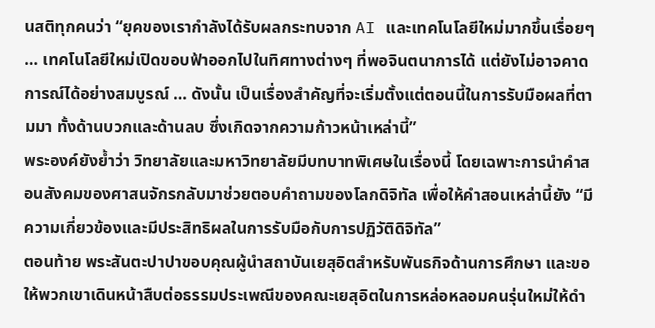นสติทุกคนว่า “ยุคของเรากำลังได้รับผลกระทบจาก AI และเทคโนโลยีใหม่มากขึ้นเรื่อยๆ … เทคโนโลยีใหม่เปิดขอบฟ้าออกไปในทิศทางต่างๆ ที่พอจินตนาการได้ แต่ยังไม่อาจคาดการณ์ได้อย่างสมบูรณ์ … ดังนั้น เป็นเรื่องสำคัญที่จะเริ่มตั้งแต่ตอนนี้ในการรับมือผลที่ตามมา ทั้งด้านบวกและด้านลบ ซึ่งเกิดจากความก้าวหน้าเหล่านี้”
พระองค์ยังย้ำว่า วิทยาลัยและมหาวิทยาลัยมีบทบาทพิเศษในเรื่องนี้ โดยเฉพาะการนำคำสอนสังคมของศาสนจักรกลับมาช่วยตอบคำถามของโลกดิจิทัล เพื่อให้คำสอนเหล่านี้ยัง “มีความเกี่ยวข้องและมีประสิทธิผลในการรับมือกับการปฏิวัติดิจิทัล”
ตอนท้าย พระสันตะปาปาขอบคุณผู้นำสถาบันเยสุอิตสำหรับพันธกิจด้านการศึกษา และขอให้พวกเขาเดินหน้าสืบต่อธรรมประเพณีของคณะเยสุอิตในการหล่อหลอมคนรุ่นใหม่ให้ดำ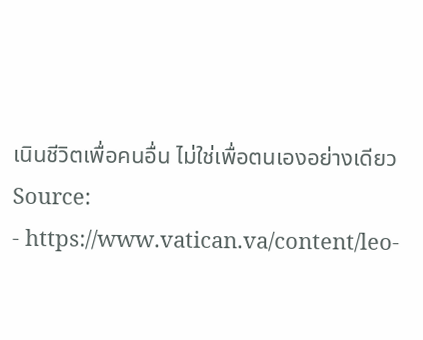เนินชีวิตเพื่อคนอื่น ไม่ใช่เพื่อตนเองอย่างเดียว
Source:
- https://www.vatican.va/content/leo-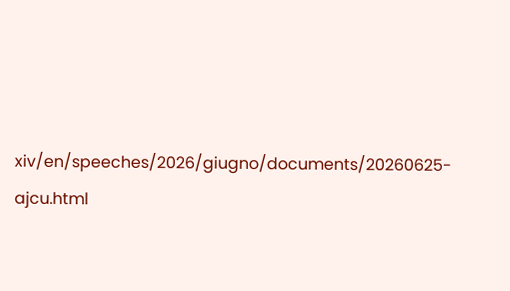xiv/en/speeches/2026/giugno/documents/20260625-ajcu.html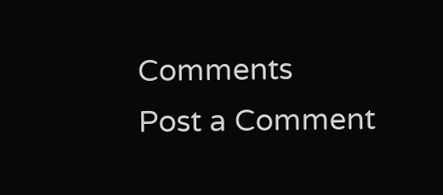Comments
Post a Comment